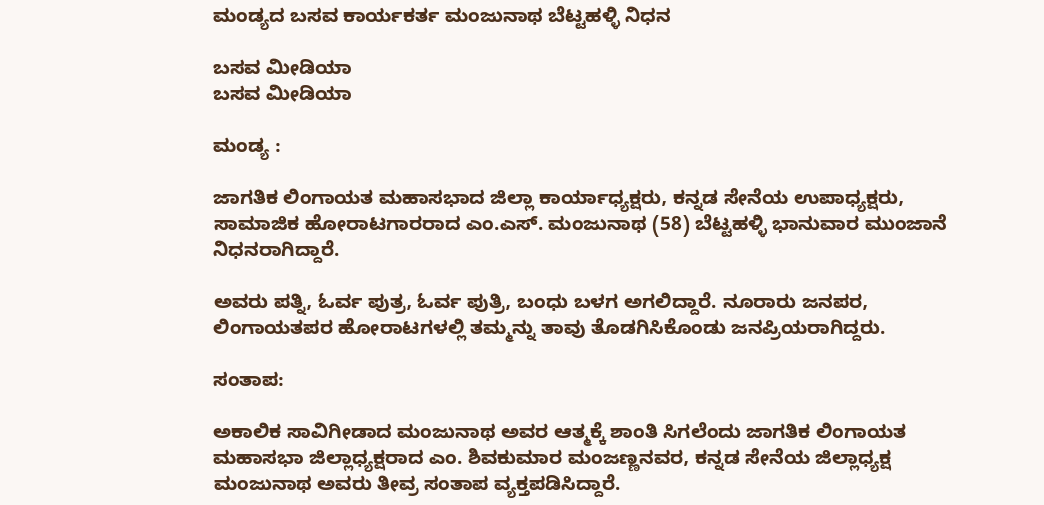ಮಂಡ್ಯದ ಬಸವ ಕಾರ್ಯಕರ್ತ ಮಂಜುನಾಥ ಬೆಟ್ಟಹಳ್ಳಿ ನಿಧನ

ಬಸವ ಮೀಡಿಯಾ
ಬಸವ ಮೀಡಿಯಾ

ಮಂಡ್ಯ :

ಜಾಗತಿಕ ಲಿಂಗಾಯತ ಮಹಾಸಭಾದ ಜಿಲ್ಲಾ ಕಾರ್ಯಾಧ್ಯಕ್ಷರು, ಕನ್ನಡ ಸೇನೆಯ ಉಪಾಧ್ಯಕ್ಷರು, ಸಾಮಾಜಿಕ ಹೋರಾಟಗಾರರಾದ ಎಂ.ಎಸ್. ಮಂಜುನಾಥ (58) ಬೆಟ್ಟಹಳ್ಳಿ ಭಾನುವಾರ ಮುಂಜಾನೆ ನಿಧನರಾಗಿದ್ದಾರೆ.

ಅವರು ಪತ್ನಿ, ಓರ್ವ ಪುತ್ರ, ಓರ್ವ ಪುತ್ರಿ, ಬಂಧು ಬಳಗ ಅಗಲಿದ್ದಾರೆ. ನೂರಾರು ಜನಪರ, ಲಿಂಗಾಯತಪರ ಹೋರಾಟಗಳಲ್ಲಿ ತಮ್ಮನ್ನು ತಾವು ತೊಡಗಿಸಿಕೊಂಡು ಜನಪ್ರಿಯರಾಗಿದ್ದರು.

ಸಂತಾಪ:

ಅಕಾಲಿಕ ಸಾವಿಗೀಡಾದ ಮಂಜುನಾಥ ಅವರ ಆತ್ಮಕ್ಕೆ ಶಾಂತಿ ಸಿಗಲೆಂದು ಜಾಗತಿಕ ಲಿಂಗಾಯತ ಮಹಾಸಭಾ ಜಿಲ್ಲಾಧ್ಯಕ್ಷರಾದ ಎಂ. ಶಿವಕುಮಾರ ಮಂಜಣ್ಣನವರ, ಕನ್ನಡ ಸೇನೆಯ ಜಿಲ್ಲಾಧ್ಯಕ್ಷ ಮಂಜುನಾಥ ಅವರು ತೀವ್ರ ಸಂತಾಪ ವ್ಯಕ್ತಪಡಿಸಿದ್ದಾರೆ.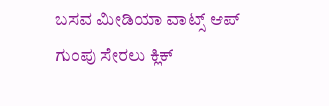ಬಸವ ಮೀಡಿಯಾ ವಾಟ್ಸ್ ಆಪ್ ಗುಂಪು ಸೇರಲು ಕ್ಲಿಕ್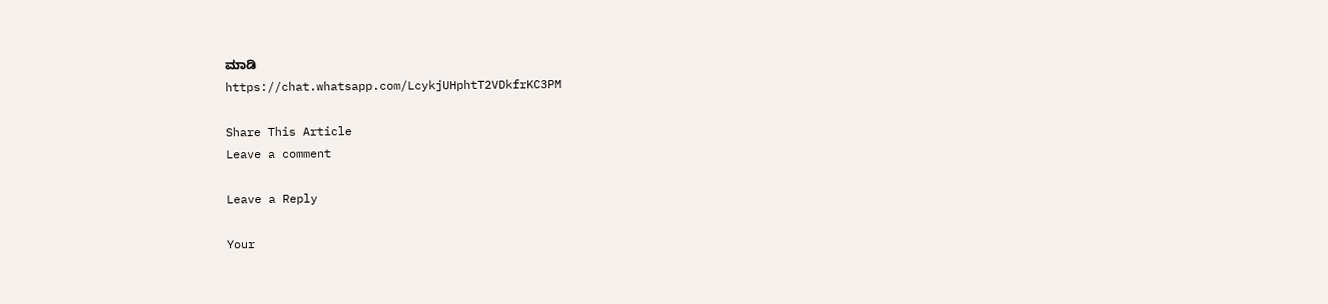ಮಾಡಿ
https://chat.whatsapp.com/LcykjUHphtT2VDkfrKC3PM

Share This Article
Leave a comment

Leave a Reply

Your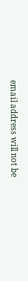email address will not be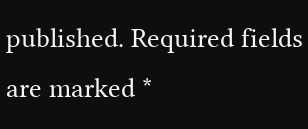published. Required fields are marked *